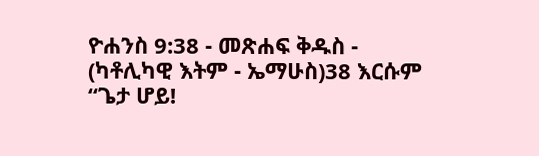ዮሐንስ 9:38 - መጽሐፍ ቅዱስ - (ካቶሊካዊ እትም - ኤማሁስ)38 እርሱም “ጌታ ሆይ!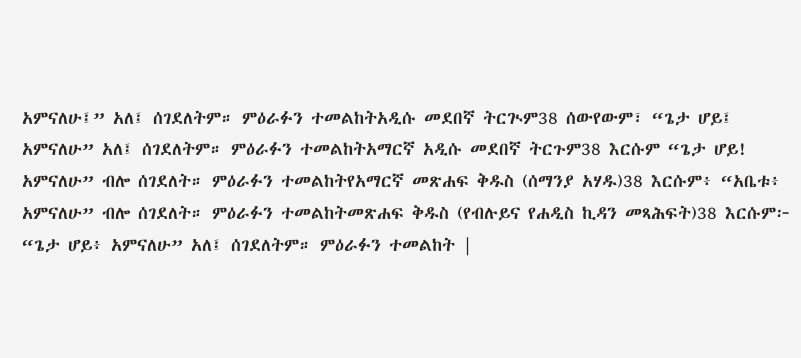አምናለሁ፤” አለ፤ ሰገደለትም። ምዕራፉን ተመልከትአዲሱ መደበኛ ትርጒም38 ሰውየውም፣ “ጌታ ሆይ፤ አምናለሁ” አለ፤ ሰገደለትም። ምዕራፉን ተመልከትአማርኛ አዲሱ መደበኛ ትርጉም38 እርሱም “ጌታ ሆይ! አምናለሁ” ብሎ ሰገደለት። ምዕራፉን ተመልከትየአማርኛ መጽሐፍ ቅዱስ (ሰማንያ አሃዱ)38 እርሱም፥ “አቤቱ፥ አምናለሁ” ብሎ ሰገደለት። ምዕራፉን ተመልከትመጽሐፍ ቅዱስ (የብሉይና የሐዲስ ኪዳን መጻሕፍት)38 እርሱም፦ “ጌታ ሆይ፥ አምናለሁ” አለ፤ ሰገደለትም። ምዕራፉን ተመልከት |